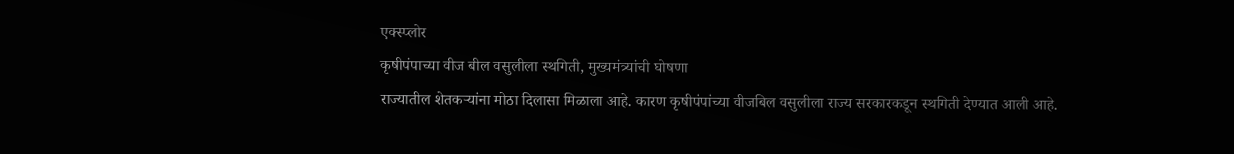एक्स्प्लोर
कृषीपंपाच्या वीज बील वसुलीला स्थगिती, मुख्यमंत्र्यांची घोषणा
राज्यातील शेतकऱ्यांना मोठा दिलासा मिळाला आहे. कारण कृषीपंपांच्या वीजबिल वसुलीला राज्य सरकारकडून स्थगिती देण्यात आली आहे.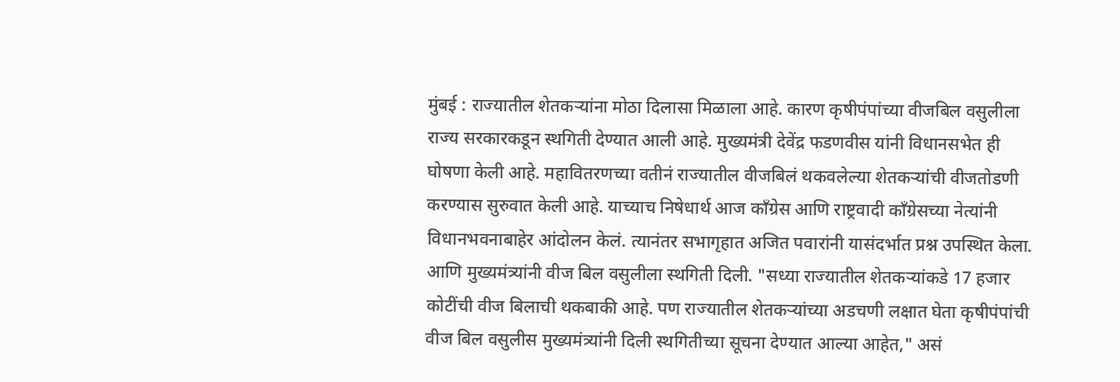मुंबई : राज्यातील शेतकऱ्यांना मोठा दिलासा मिळाला आहे. कारण कृषीपंपांच्या वीजबिल वसुलीला राज्य सरकारकडून स्थगिती देण्यात आली आहे. मुख्यमंत्री देवेंद्र फडणवीस यांनी विधानसभेत ही घोषणा केली आहे. महावितरणच्या वतीनं राज्यातील वीजबिलं थकवलेल्या शेतकऱ्यांची वीजतोडणी करण्यास सुरुवात केली आहे. याच्याच निषेधार्थ आज काँग्रेस आणि राष्ट्रवादी काँग्रेसच्या नेत्यांनी विधानभवनाबाहेर आंदोलन केलं. त्यानंतर सभागृहात अजित पवारांनी यासंदर्भात प्रश्न उपस्थित केला. आणि मुख्यमंत्र्यांनी वीज बिल वसुलीला स्थगिती दिली. "सध्या राज्यातील शेतकऱ्यांकडे 17 हजार कोटींची वीज बिलाची थकबाकी आहे. पण राज्यातील शेतकऱ्यांच्या अडचणी लक्षात घेता कृषीपंपांची वीज बिल वसुलीस मुख्यमंत्र्यांनी दिली स्थगितीच्या सूचना देण्यात आल्या आहेत," असं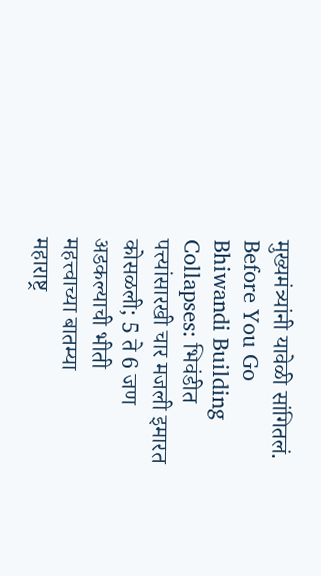मुख्यमंत्र्यांनी यावेळी सांगितलं.
Before You Go
Bhiwandi Building Collapses: भिवंडीत पत्त्यांसारखी चार मजली इमारत कोसळली; 5 ते 6 जण अडकल्याची भीती
महत्त्वाच्या बातम्या
महाराष्ट्र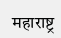महाराष्ट्र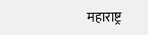महाराष्ट्र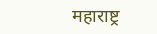महाराष्ट्र